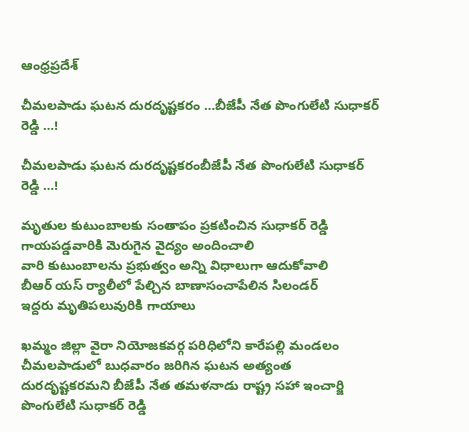ఆంధ్రప్రదేశ్

చీమలపాడు ఘటన దురదృష్టకరం …బీజేపీ నేత పొంగులేటి సుధాకర్ రెడ్డి …!

చీమలపాడు ఘటన దురదృష్టకరంబీజేపీ నేత పొంగులేటి సుధాకర్ రెడ్డి …!

మృతుల కుటుంబాలకు సంతాపం ప్రకటించిన సుధాకర్ రెడ్డి
గాయపడ్డవారికి మెరుగైన వైద్యం అందించాలి
వారి కుటుంబాలను ప్రభుత్వం అన్ని విధాలుగా ఆదుకోవాలి
బీఆర్ యస్ ర్యాలీలో పేల్చిన బాణాసంచాపేలిన సిలండర్
ఇద్దరు మృతిపలువురికి గాయాలు

ఖమ్మం జిల్లా వైరా నియోజకవర్గ పరిధిలోని కారేపల్లి మండలం చీమలపాడులో బుధవారం జరిగిన ఘటన అత్యంత దురదృష్టకరమని బీజేపీ నేత తమళనాడు రాష్ట్ర సహా ఇంచార్జి పొంగులేటి సుధాకర్ రెడ్డి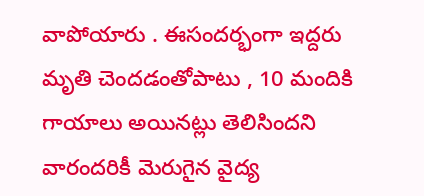వాపోయారు . ఈసందర్భంగా ఇద్దరు మృతి చెందడంతోపాటు , 10 మందికి గాయాలు అయినట్లు తెలిసిందని వారందరికీ మెరుగైన వైద్య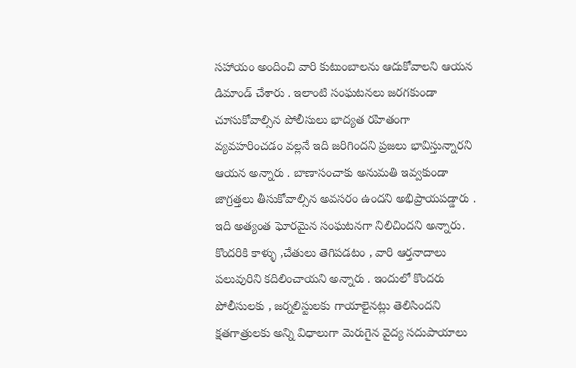సహాయం అందించి వారి కుటుంబాలను ఆదుకోవాలని ఆయన డిమాండ్ చేశారు . ఇలాంటి సంఘటనలు జరగకుండా చూసుకోవాల్సిన పోలీసులు భాద్యత రహితంగా వ్యవహరించడం వల్లనే ఇది జరిగిందని ప్రజలు భావిస్తున్నారని ఆయన అన్నారు . బాణాసంచాకు అనుమతి ఇవ్వకుండా జాగ్రత్తలు తీసుకోవాల్సిన అవసరం ఉందని అభిప్రాయపడ్డారు . ఇది అత్యంత ఘోరమైన సంఘటనగా నిలిచిందని అన్నారు. కొందరికి కాళ్ళు ,చేతులు తెగిపడటం , వారి ఆర్తనాదాలు పలువురిని కదిలించాయని అన్నారు . ఇందులో కొందరు పోలీసులకు , జర్నలిస్టులకు గాయాలైనట్లు తెలిసిందని క్షతగాత్రులకు అన్ని విధాలుగా మెరుగైన వైద్య సదుపాయాలు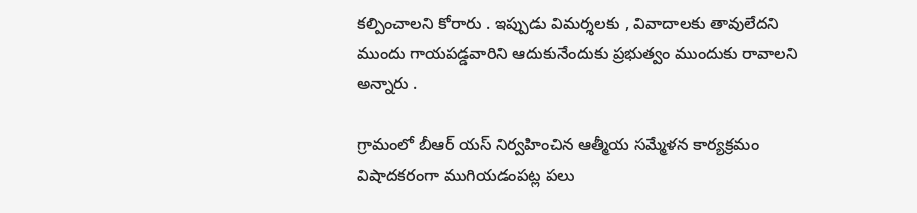కల్పించాలని కోరారు . ఇప్పుడు విమర్శలకు , వివాదాలకు తావులేదని ముందు గాయపడ్డవారిని ఆదుకునేందుకు ప్రభుత్వం ముందుకు రావాలని అన్నారు .

గ్రామంలో బీఆర్ యస్ నిర్వహించిన ఆత్మీయ సమ్మేళన కార్యక్రమం విషాదకరంగా ముగియడంపట్ల పలు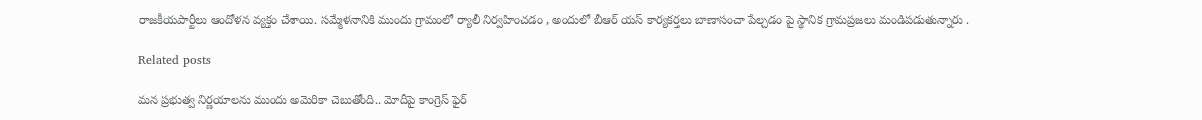రాజకీయపార్టీలు ఆందోళన వ్యక్తం చేశాయి. సమ్మేళనానికి ముందు గ్రామంలో ర్యాలీ నిర్వహించడం , అందులో బీఆర్ యస్ కార్యకర్తలు బాణాసంచా పేల్చడం పై స్థానిక గ్రామప్రజలు మండిపడుతున్నారు .

Related posts

మన ప్రభుత్వ నిర్ణయాలను ముందు అమెరికా చెబుతోంది.. మోదీపై కాంగ్రెస్ ఫైర్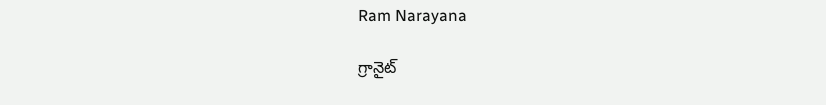Ram Narayana

గ్రానైట్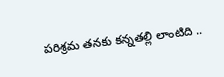పరిశ్రమ తనకు కన్నతల్లి లాంటిది ..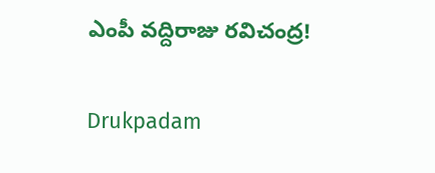ఎంపీ వద్దిరాజు రవిచంద్ర!

Drukpadam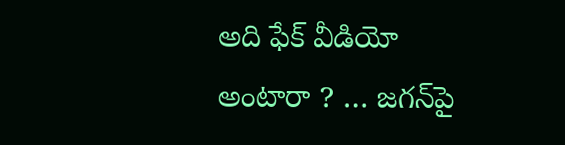అది ఫేక్ వీడియో అంటారా ? … జగన్‌పై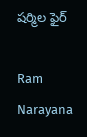షర్మిల ఫైర్

Ram Narayana